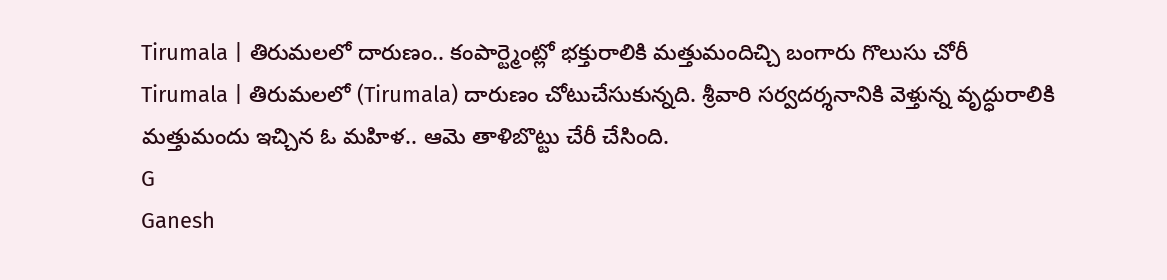Tirumala | తిరుమలలో దారుణం.. కంపార్ట్మెంట్లో భక్తురాలికి మత్తుమందిచ్చి బంగారు గొలుసు చోరీ
Tirumala | తిరుమలలో (Tirumala) దారుణం చోటుచేసుకున్నది. శ్రీవారి సర్వదర్శనానికి వెళ్తున్న వృద్ధురాలికి మత్తుమందు ఇచ్చిన ఓ మహిళ.. ఆమె తాళిబొట్టు చేరీ చేసింది.
G
Ganesh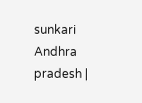sunkari
Andhra pradesh |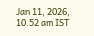Jan 11, 2026, 10.52 am IST